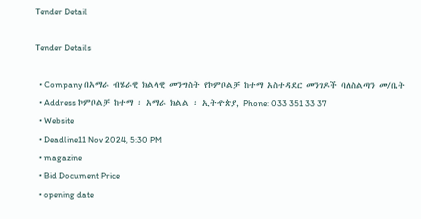Tender Detail

Tender Details

  • Company በአማራ ብሄራዊ ክልላዊ መንግስት የኮምቦልቻ ከተማ አስተዳደር መንገዶች ባለስልጣን መ/ቤት
  • Address ኮምቦልቻ ከተማ ፡ አማራ ክልል ፡ ኢትዯጵያ, Phone: 033 351 33 37
  • Website
  • Deadline11 Nov 2024, 5:30 PM
  • magazine
  • Bid Document Price
  • opening date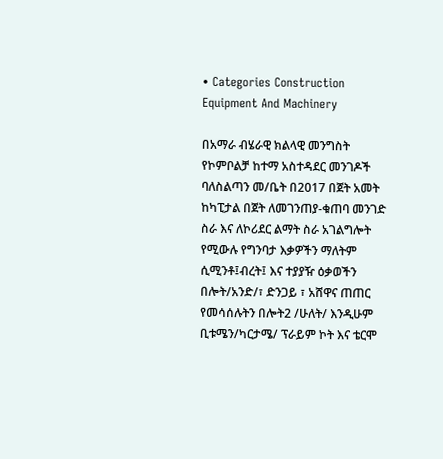• Categories Construction Equipment And Machinery

በአማራ ብሄራዊ ክልላዊ መንግስት የኮምቦልቻ ከተማ አስተዳደር መንገዶች ባለስልጣን መ/ቤት በ2017 በጀት አመት ከካፒታል በጀት ለመገንጠያ-ቁጠባ መንገድ ስራ እና ለኮሪደር ልማት ስራ አገልግሎት የሚውሉ የግንባታ እቃዎችን ማለትም ሲሚንቶ፤ብረት፤ እና ተያያዥ ዕቃወችን በሎት/አንድ/፣ ድንጋይ ፣ አሸዋና ጠጠር የመሳሰሉትን በሎት2 /ሁለት/ እንዲሁም ቢቱሜን/ካርታሜ/ ፕራይም ኮት እና ቴርሞ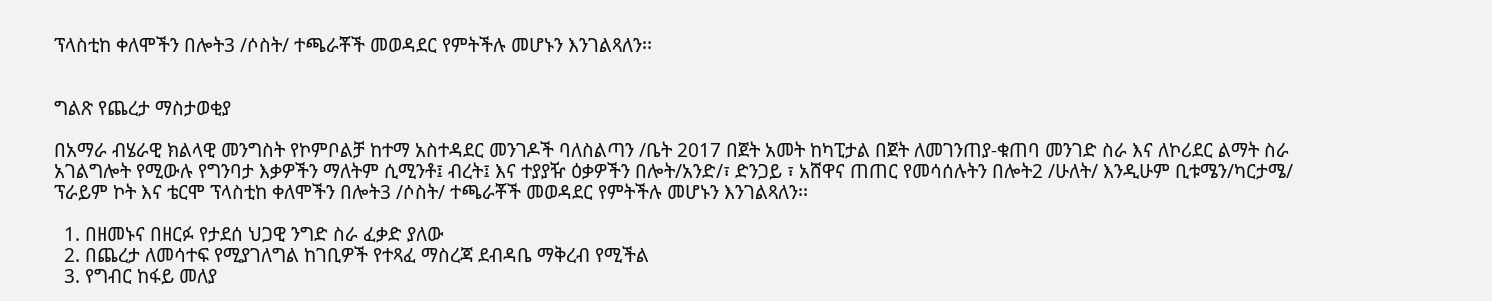ፕላስቲከ ቀለሞችን በሎት3 /ሶስት/ ተጫራቾች መወዳደር የምትችሉ መሆኑን እንገልጻለን፡፡


ግልጽ የጨረታ ማስታወቂያ

በአማራ ብሄራዊ ክልላዊ መንግስት የኮምቦልቻ ከተማ አስተዳደር መንገዶች ባለስልጣን /ቤት 2017 በጀት አመት ከካፒታል በጀት ለመገንጠያ-ቁጠባ መንገድ ስራ እና ለኮሪደር ልማት ስራ አገልግሎት የሚውሉ የግንባታ እቃዎችን ማለትም ሲሚንቶ፤ ብረት፤ እና ተያያዥ ዕቃዎችን በሎት/አንድ/፣ ድንጋይ ፣ አሸዋና ጠጠር የመሳሰሉትን በሎት2 /ሁለት/ እንዲሁም ቢቱሜን/ካርታሜ/ ፕራይም ኮት እና ቴርሞ ፕላስቲከ ቀለሞችን በሎት3 /ሶስት/ ተጫራቾች መወዳደር የምትችሉ መሆኑን እንገልጻለን፡፡

  1. በዘመኑና በዘርፉ የታደሰ ህጋዊ ንግድ ስራ ፈቃድ ያለው
  2. በጨረታ ለመሳተፍ የሚያገለግል ከገቢዎች የተጻፈ ማስረጃ ደብዳቤ ማቅረብ የሚችል
  3. የግብር ከፋይ መለያ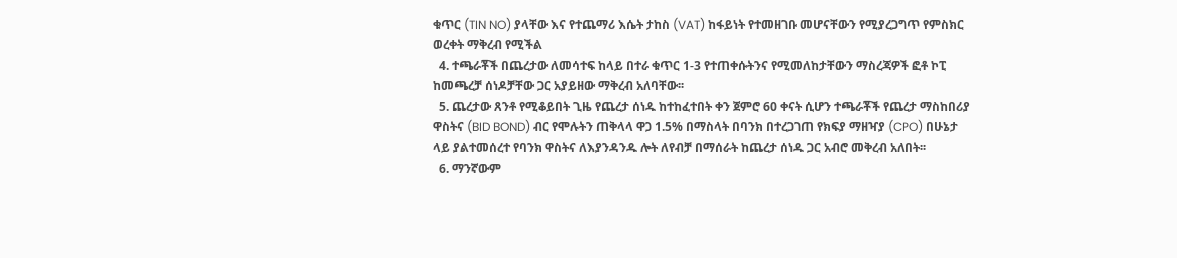ቁጥር (TIN NO) ያላቸው እና የተጨማሪ እሴት ታከስ (VAT) ከፋይነት የተመዘገቡ መሆናቸውን የሚያረጋግጥ የምስክር ወረቀት ማቅረብ የሚችል
  4. ተጫራቾች በጨረታው ለመሳተፍ ከላይ በተራ ቁጥር 1-3 የተጠቀሱትንና የሚመለከታቸውን ማስረጃዎች ፎቶ ኮፒ ከመጫረቻ ሰነዶቻቸው ጋር አያይዘው ማቅረብ አለባቸው፡፡
  5. ጨረታው ጸንቶ የሚቆይበት ጊዜ የጨረታ ሰነዱ ከተከፈተበት ቀን ጀምሮ 60 ቀናት ሲሆን ተጫራቾች የጨረታ ማስከበሪያ ዋስትና (BID BOND) ብር የሞሉትን ጠቅላላ ዋጋ 1.5% በማስላት በባንክ በተረጋገጠ የክፍያ ማዘዣያ (CPO) በሁኔታ ላይ ያልተመሰረተ የባንክ ዋስትና ለእያንዳንዱ ሎት ለየብቻ በማሰራት ከጨረታ ሰነዱ ጋር አብሮ መቅረብ አለበት፡፡
  6. ማንኛውም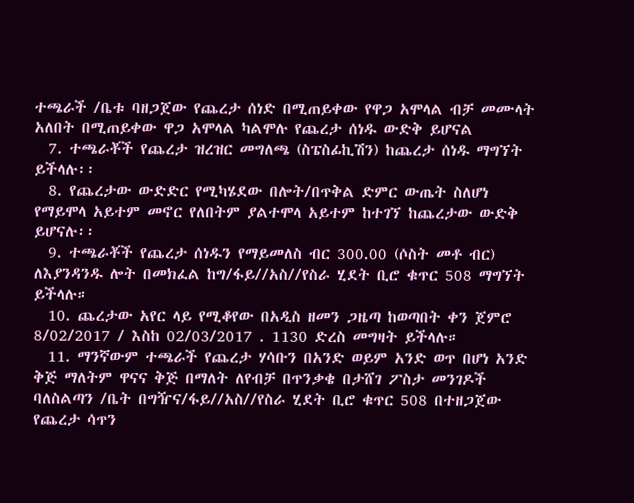ተጫራች /ቤቱ ባዘጋጀው የጨረታ ሰነድ በሚጠይቀው የዋጋ አሞላል ብቻ መሙላት አለበት በሚጠይቀው ዋጋ አሞላል ካልሞሉ የጨረታ ሰነዱ ውድቅ ይሆናል
  7. ተጫራቾች የጨረታ ዝረዝር መግለጫ (ስፔስፊኪሽን) ከጨረታ ሰነዱ ማግኘት ይችላሉ፡፡
  8. የጨረታው ውድድር የሚካሄደው በሎት/በጥቅል ድምር ውጤት ስለሆነ የማይሞላ አይተም መኖር የለበትም ያልተሞላ አይተም ከተገኘ ከጨረታው ውድቅ ይሆናሉ፡፡
  9. ተጫራቾች የጨረታ ሰነዱን የማይመለስ ብር 300.00 (ሶስት መቶ ብር) ለእያንዳንዱ ሎት በመክፈል ከግ/ፋይ//አስ//የስራ ሂደት ቢሮ ቁጥር 508 ማግኘት ይችላሉ።
  10. ጨረታው አየር ላይ የሚቆየው በአዲስ ዘመን ጋዜጣ ከወጣበት ቀን ጀምሮ 8/02/2017 / እስከ 02/03/2017 . 1130 ድረስ መግዛት ይችላሉ።
  11. ማንኛውም ተጫራች የጨረታ ሃሳቡን በአንድ ወይም አንድ ወጥ በሆነ አንድ ቅጅ ማለትም ዋናና ቅጅ በማለት ለየብቻ በጥንቃቄ በታሸገ ፖስታ መንገዶች ባለስልጣን /ቤት በግዥና/ፋይ//አስ//የስራ ሂደት ቢሮ ቁጥር 508 በተዘጋጀው የጨረታ ሳጥን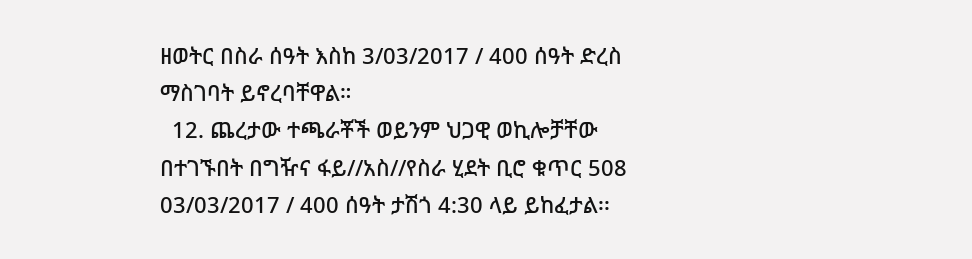ዘወትር በስራ ሰዓት እስከ 3/03/2017 / 400 ሰዓት ድረስ ማስገባት ይኖረባቸዋል።
  12. ጨረታው ተጫራቾች ወይንም ህጋዊ ወኪሎቻቸው በተገኙበት በግዥና ፋይ//አስ//የስራ ሂደት ቢሮ ቁጥር 508 03/03/2017 / 400 ሰዓት ታሽጎ 4:30 ላይ ይከፈታል፡፡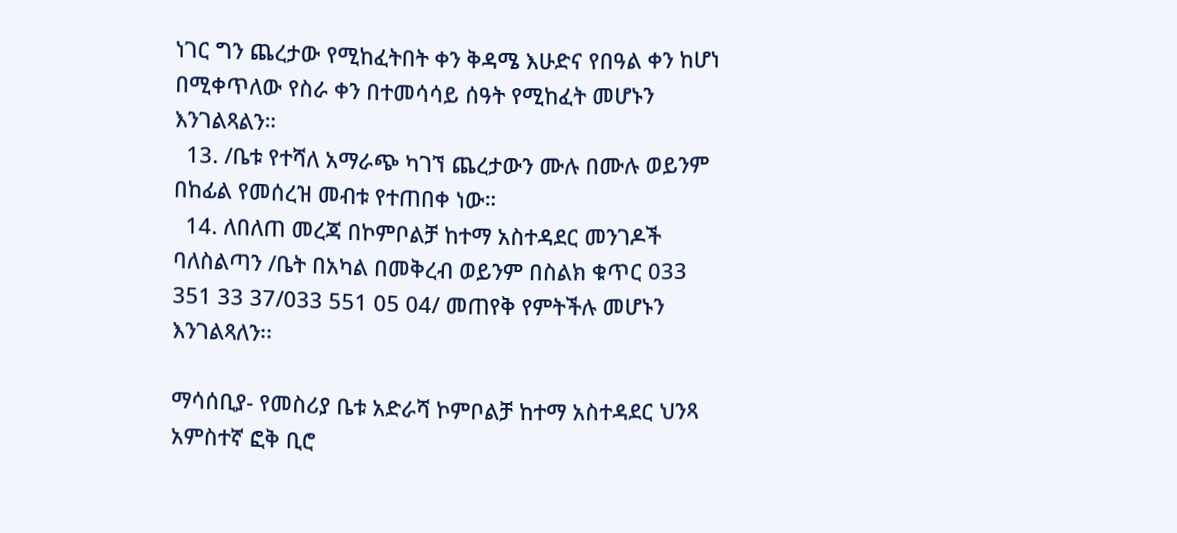ነገር ግን ጨረታው የሚከፈትበት ቀን ቅዳሜ እሁድና የበዓል ቀን ከሆነ በሚቀጥለው የስራ ቀን በተመሳሳይ ሰዓት የሚከፈት መሆኑን እንገልጻልን።
  13. /ቤቱ የተሻለ አማራጭ ካገኘ ጨረታውን ሙሉ በሙሉ ወይንም በከፊል የመሰረዝ መብቱ የተጠበቀ ነው።
  14. ለበለጠ መረጃ በኮምቦልቻ ከተማ አስተዳደር መንገዶች ባለስልጣን /ቤት በአካል በመቅረብ ወይንም በስልክ ቁጥር 033 351 33 37/033 551 05 04/ መጠየቅ የምትችሉ መሆኑን እንገልጻለን፡፡

ማሳሰቢያ- የመስሪያ ቤቱ አድራሻ ኮምቦልቻ ከተማ አስተዳደር ህንጻ አምስተኛ ፎቅ ቢሮ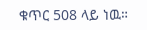ቁጥር 508 ላይ ነዉ።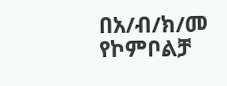በአ/ብ/ክ/መ የኮምቦልቻ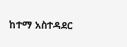ከተማ አስተዳደር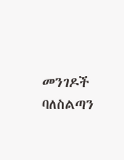መንገዶች ባለስልጣን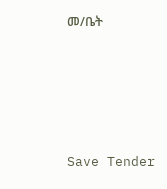መ/ቤት





Save Tender